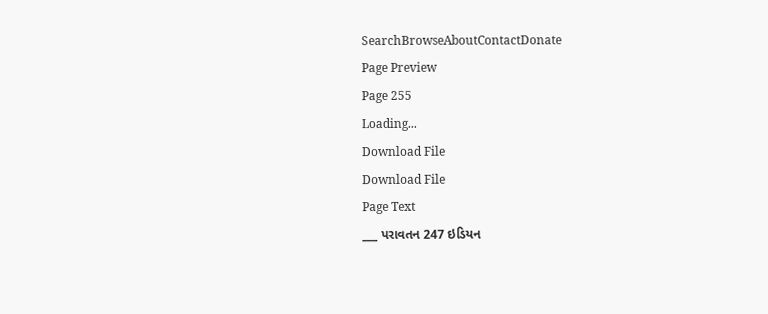SearchBrowseAboutContactDonate
Page Preview
Page 255
Loading...
Download File
Download File
Page Text
___ પરાવતન 247 ઇડિયન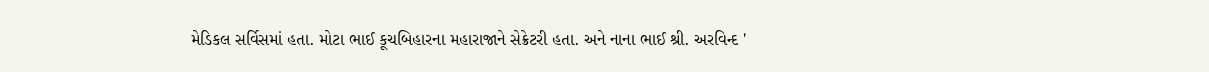મેડિકલ સર્વિસમાં હતા. મોટા ભાઈ કૂચબિહારના મહારાજાને સેક્રેટરી હતા. અને નાના ભાઈ શ્રી. અરવિન્દ '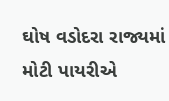ઘોષ વડોદરા રાજ્યમાં મોટી પાયરીએ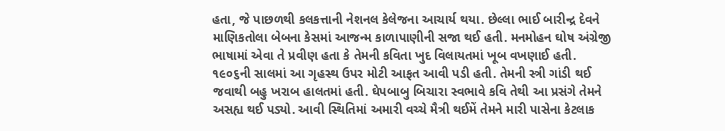હતા, જે પાછળથી કલકત્તાની નેશનલ કેલેજના આચાર્ય થયા. છેલ્લા ભાઈ બારીન્દ્ર દેવને માણિકતોલા બેબના કેસમાં આજન્મ કાળાપાણીની સજા થઈ હતી. મનમોહન ઘોષ અંગ્રેજી ભાષામાં એવા તે પ્રવીણ હતા કે તેમની કવિતા ખુદ વિલાયતમાં ખૂબ વખણાઈ હતી. ૧૯૦૬ની સાલમાં આ ગૃહસ્થ ઉપર મોટી આફત આવી પડી હતી. તેમની સ્ત્રી ગાંડી થઈ જવાથી બહુ ખરાબ હાલતમાં હતી. ઘેપબાબુ બિચારા સ્વભાવે કવિ તેથી આ પ્રસંગે તેમને અસહ્ય થઈ પડ્યો. આવી સ્થિતિમાં અમારી વચ્ચે મૈત્રી થઈમેં તેમને મારી પાસેના કેટલાક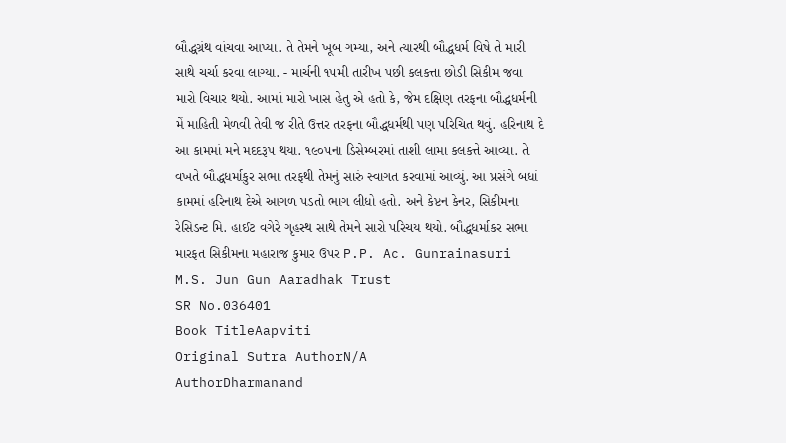બૌદ્ધગ્રંથ વાંચવા આપ્યા. તે તેમને ખૂબ ગમ્યા, અને ત્યારથી બૌદ્ધધર્મ વિષે તે મારી સાથે ચર્ચા કરવા લાગ્યા. - માર્ચની ૧૫મી તારીખ પછી કલકત્તા છોડી સિકીમ જવા મારો વિચાર થયો. આમાં મારો ખાસ હેતુ એ હતો કે, જેમ દક્ષિણ તરફના બૌદ્ધધર્મની મેં માહિતી મેળવી તેવી જ રીતે ઉત્તર તરફના બૌદ્ધધર્મથી પણ પરિચિત થવું. હરિનાથ દે આ કામમાં મને મદદરૂપ થયા. ૧૯૦૫ના ડિસેમ્બરમાં તાશી લામા કલકત્તે આવ્યા. તે વખતે બૌદ્ધધર્માકુર સભા તરફથી તેમનું સારું સ્વાગત કરવામાં આવ્યું. આ પ્રસંગે બધાં કામમાં હરિનાથ દેએ આગળ પડતો ભાગ લીધો હતો. અને કેપ્ટન કેનર, સિકીમના રેસિડન્ટ મિ. હાઈટ વગેરે ગૃહસ્થ સાથે તેમને સારો પરિચય થયો. બૌદ્ધધર્માકર સભા મારફત સિકીમના મહારાજ કુમાર ઉપર P.P. Ac. Gunrainasuri M.S. Jun Gun Aaradhak Trust
SR No.036401
Book TitleAapviti
Original Sutra AuthorN/A
AuthorDharmanand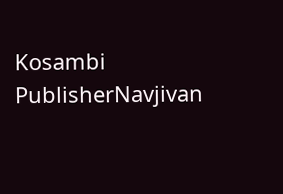Kosambi
PublisherNavjivan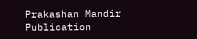Prakashan Mandir
Publication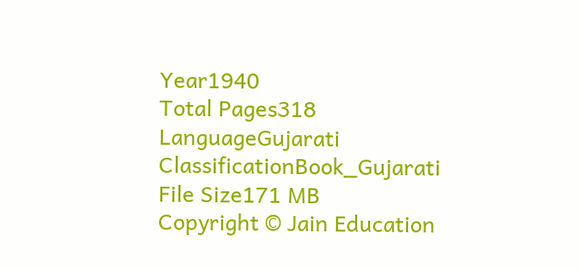Year1940
Total Pages318
LanguageGujarati
ClassificationBook_Gujarati
File Size171 MB
Copyright © Jain Education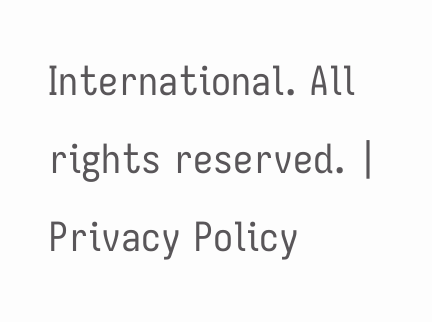International. All rights reserved. | Privacy Policy